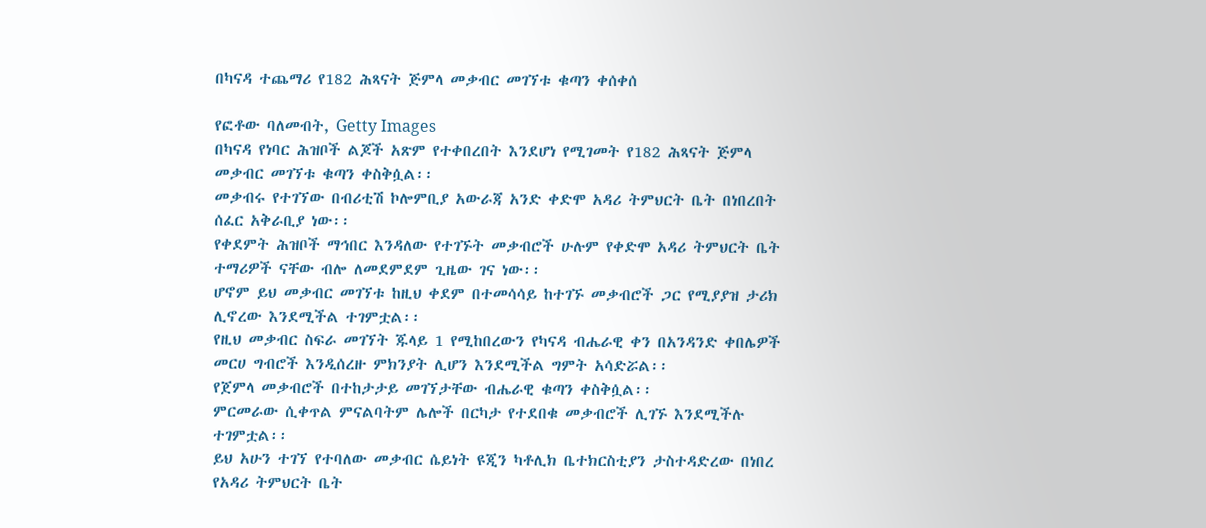በካናዳ ተጨማሪ የ182 ሕጻናት ጅምላ መቃብር መገኘቱ ቁጣን ቀሰቀሰ

የፎቶው ባለመብት, Getty Images
በካናዳ የነባር ሕዝቦች ልጆች አጽም የተቀበረበት እንደሆነ የሚገመት የ182 ሕጻናት ጅምላ መቃብር መገኘቱ ቁጣን ቀስቅሷል፡፡
መቃብሩ የተገኘው በብሪቲሽ ኮሎምቢያ አውራጃ አንድ ቀድሞ አዳሪ ትምህርት ቤት በነበረበት ሰፈር አቅራቢያ ነው፡፡
የቀደምት ሕዝቦች ማኅበር እንዳለው የተገኙት መቃብሮች ሁሉም የቀድሞ አዳሪ ትምህርት ቤት ተማሪዎች ናቸው ብሎ ለመደምደም ጊዜው ገና ነው፡፡
ሆኖም ይህ መቃብር መገኘቱ ከዚህ ቀደም በተመሳሳይ ከተገኙ መቃብሮች ጋር የሚያያዝ ታሪክ ሊኖረው እንደሚችል ተገምቷል፡፡
የዚህ መቃብር ስፍራ መገኘት ጁላይ 1 የሚከበረውን የካናዳ ብሔራዊ ቀን በአንዳንድ ቀበሌዎች መርሀ ግብሮች እንዲሰረዙ ምክንያት ሊሆን እንደሚችል ግምት አሳድሯል፡፡
የጀምላ መቃብሮች በተከታታይ መገኘታቸው ብሔራዊ ቁጣን ቀስቅሷል፡፡
ምርመራው ሲቀጥል ምናልባትም ሌሎች በርካታ የተደበቁ መቃብሮች ሊገኙ እንደሚችሉ ተገምቷል፡፡
ይህ አሁን ተገኘ የተባለው መቃብር ሴይነት ዩጂን ካቶሊክ ቤተክርስቲያን ታስተዳድረው በነበረ የአዳሪ ትምህርት ቤት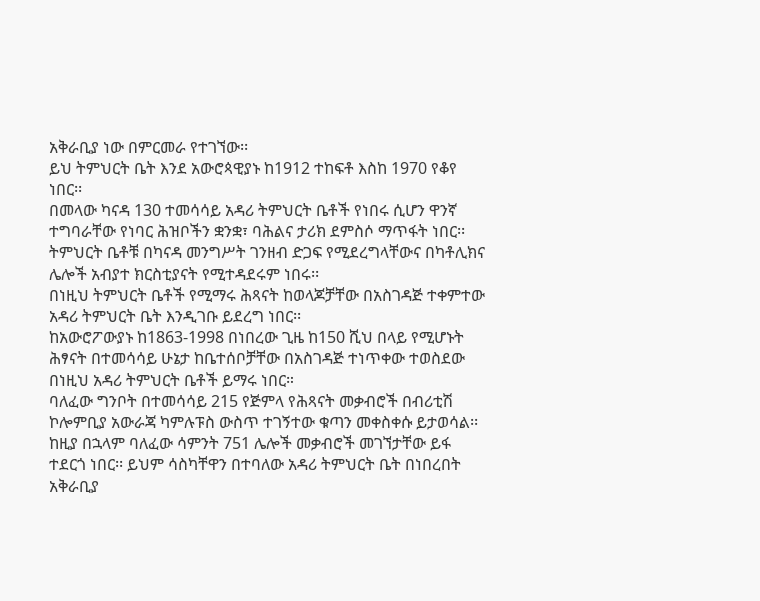አቅራቢያ ነው በምርመራ የተገኘው፡፡
ይህ ትምህርት ቤት እንደ አውሮጳዊያኑ ከ1912 ተከፍቶ እስከ 1970 የቆየ ነበር፡፡
በመላው ካናዳ 130 ተመሳሳይ አዳሪ ትምህርት ቤቶች የነበሩ ሲሆን ዋንኛ ተግባራቸው የነባር ሕዝቦችን ቋንቋ፣ ባሕልና ታሪክ ደምስሶ ማጥፋት ነበር፡፡
ትምህርት ቤቶቹ በካናዳ መንግሥት ገንዘብ ድጋፍ የሚደረግላቸውና በካቶሊክና ሌሎች አብያተ ክርስቲያናት የሚተዳደሩም ነበሩ፡፡
በነዚህ ትምህርት ቤቶች የሚማሩ ሕጻናት ከወላጆቻቸው በአስገዳጅ ተቀምተው አዳሪ ትምህርት ቤት እንዲገቡ ይደረግ ነበር፡፡
ከአውሮፖውያኑ ከ1863-1998 በነበረው ጊዜ ከ150 ሺህ በላይ የሚሆኑት ሕፃናት በተመሳሳይ ሁኔታ ከቤተሰቦቻቸው በአስገዳጅ ተነጥቀው ተወስደው በነዚህ አዳሪ ትምህርት ቤቶች ይማሩ ነበር።
ባለፈው ግንቦት በተመሳሳይ 215 የጅምላ የሕጻናት መቃብሮች በብሪቲሽ ኮሎምቢያ አውራጃ ካምሉፑስ ውስጥ ተገኝተው ቁጣን መቀስቀሱ ይታወሳል፡፡
ከዚያ በኋላም ባለፈው ሳምንት 751 ሌሎች መቃብሮች መገኘታቸው ይፋ ተደርጎ ነበር፡፡ ይህም ሳስካቸዋን በተባለው አዳሪ ትምህርት ቤት በነበረበት አቅራቢያ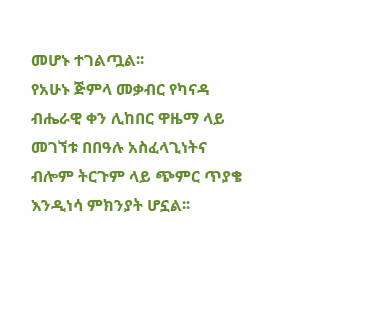መሆኑ ተገልጧል፡፡
የአሁኑ ጅምላ መቃብር የካናዳ ብሔራዊ ቀን ሊከበር ዋዜማ ላይ መገኘቱ በበዓሉ አስፈላጊነትና ብሎም ትርጉም ላይ ጭምር ጥያቄ እንዲነሳ ምክንያት ሆኗል፡፡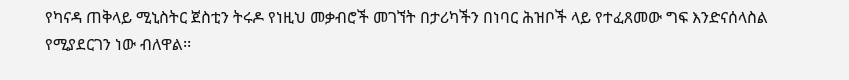የካናዳ ጠቅላይ ሚኒስትር ጀስቲን ትሩዶ የነዚህ መቃብሮች መገኘት በታሪካችን በነባር ሕዝቦች ላይ የተፈጸመው ግፍ እንድናሰላስል የሚያደርገን ነው ብለዋል፡፡